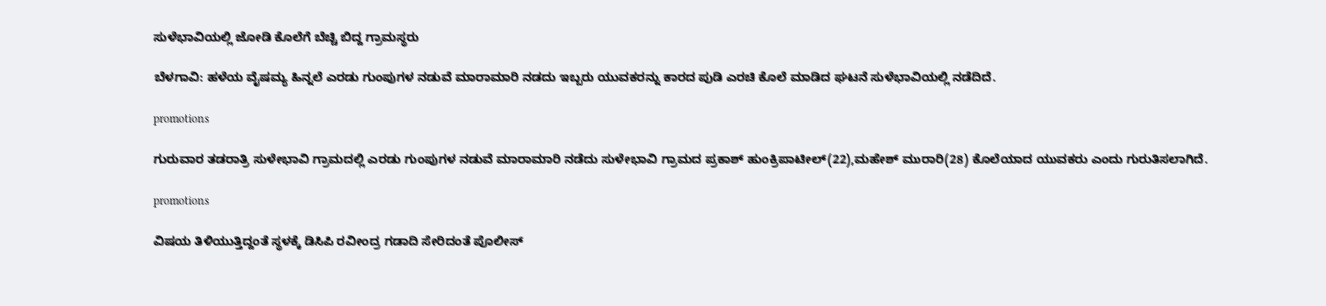ಸುಳೆಭಾವಿಯಲ್ಲಿ ಜೋಡಿ ಕೊಲೆಗೆ ಬೆಚ್ಚಿ ಬಿದ್ದ ಗ್ರಾಮಸ್ಥರು

ಬೆಳಗಾವಿ: ಹಳೆಯ ವೈಷಮ್ಯ ಹಿನ್ನಲೆ ಎರಡು ಗುಂಪುಗಳ ನಡುವೆ ಮಾರಾಮಾರಿ‌‌ ನಡದು ಇಬ್ಬರು ಯುವಕರ‌ನ್ನು ಕಾರದ ಪುಡಿ ಎರಚಿ ಕೊಲೆ ಮಾಡಿದ ಘಟನೆ ಸುಳೆಭಾವಿಯಲ್ಲಿ ನಡೆದಿದೆ.

promotions

ಗುರುವಾರ ತಡರಾತ್ರಿ ಸುಳೇಭಾವಿ ಗ್ರಾಮದಲ್ಲಿ ಎರಡು ಗುಂಪುಗಳ ನಡುವೆ ಮಾರಾಮಾರಿ ನಡೆದು ಸುಳೇಭಾವಿ ಗ್ರಾಮದ ಪ್ರಕಾಶ್ ಹುಂಕ್ರಿಪಾಟೀಲ್(22),ಮಹೇಶ್ ಮುರಾರಿ(28) ಕೊಲೆಯಾದ ಯುವಕರು ಎಂದು‌ ಗುರುತಿಸಲಾಗಿದೆ.

promotions

ವಿಷಯ ತಿಳಿಯುತ್ತಿದ್ದಂತೆ ಸ್ಥಳಕ್ಕೆ ಡಿಸಿಪಿ ರವೀಂದ್ರ ಗಡಾದಿ ಸೇರಿದಂತೆ ಪೊಲೀಸ್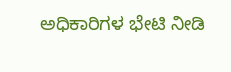ಅಧಿಕಾರಿಗಳ ಭೇಟಿ ನೀಡಿ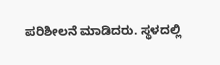ಪರಿಶೀಲನೆ ಮಾಡಿದರು. ಸ್ಥಳದಲ್ಲಿ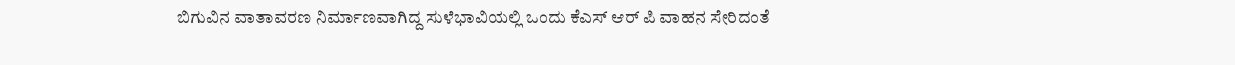ಬಿಗುವಿನ ವಾತಾವರಣ ನಿರ್ಮಾಣವಾಗಿದ್ದ ಸುಳೆಭಾವಿಯಲ್ಲಿ ಒಂದು ಕೆಎಸ್ ಆರ್ ಪಿ ವಾಹನ ಸೇರಿದಂತೆ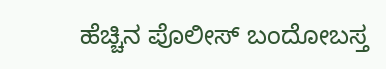ಹೆಚ್ಚಿನ ಪೊಲೀಸ್ ಬಂದೋಬಸ್ತ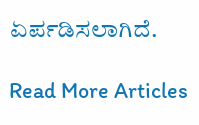ಏರ್ಪಡಿಸಲಾಗಿದೆ.

Read More Articles